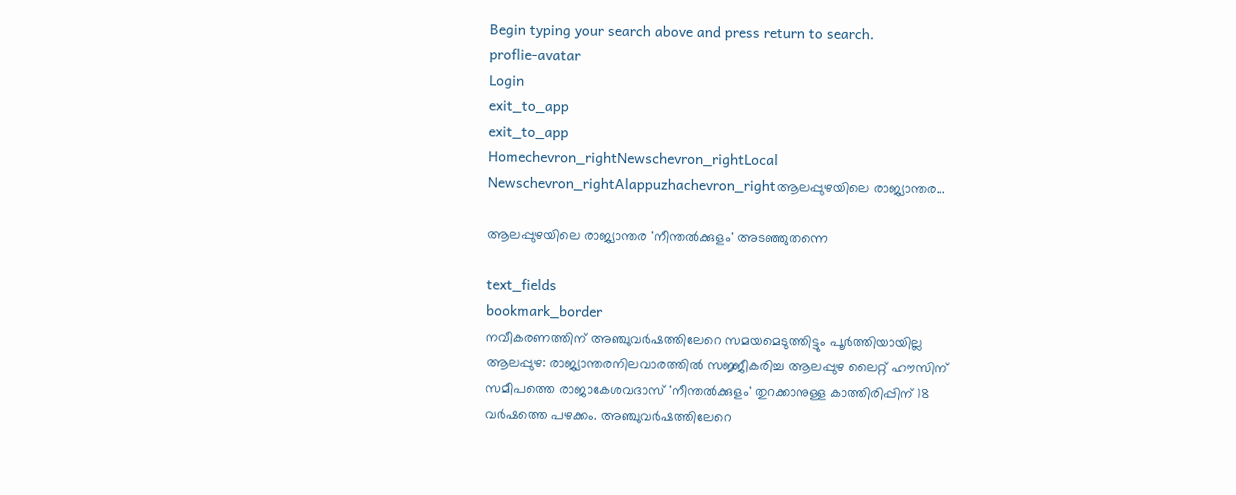Begin typing your search above and press return to search.
proflie-avatar
Login
exit_to_app
exit_to_app
Homechevron_rightNewschevron_rightLocal Newschevron_rightAlappuzhachevron_rightആലപ്പുഴയിലെ രാജ്യാന്തര...

ആലപ്പുഴയിലെ രാജ്യാന്തര 'നീന്തൽക്കുളം' അടഞ്ഞുതന്നെ

text_fields
bookmark_border
നവീകരണത്തിന് അഞ്ചുവർഷത്തിലേറെ സമയമെടുത്തിട്ടും പൂർത്തിയായില്ല ആലപ്പുഴ: രാജ്യാന്തരനിലവാരത്തിൽ സജ്ജീകരിച്ച ആലപ്പുഴ ലൈറ്റ് ഹൗസിന് സമീപത്തെ രാജാകേശവദാസ് 'നീന്തൽക്കുളം' തുറക്കാനുള്ള കാത്തിരിപ്പിന് 18 വർഷത്തെ പഴക്കം. അഞ്ചുവർഷത്തിലേറെ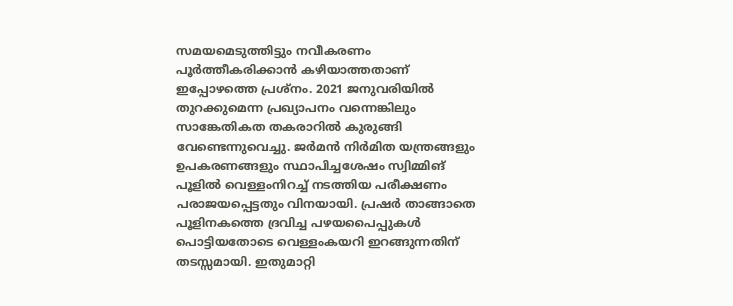സമയമെടുത്തിട്ടും നവീകരണം പൂർത്തീകരിക്കാൻ കഴിയാത്തതാണ് ഇപ്പോഴത്തെ പ്രശ്നം. 2021 ജനുവരിയിൽ തുറക്കുമെന്ന പ്രഖ്യാപനം വന്നെങ്കിലും സാങ്കേതികത തകരാറിൽ കുരുങ്ങി വേണ്ടെന്നുവെച്ചു. ജർമൻ നിർമിത യന്ത്രങ്ങളും ഉപകരണങ്ങളും സ്ഥാപിച്ചശേഷം സ്വിമ്മിങ് പൂളിൽ വെള്ളംനിറച്ച് നടത്തിയ പരീക്ഷണം പരാജയപ്പെട്ടതും വിനയായി. പ്രഷർ താങ്ങാതെ പൂളിനകത്തെ ദ്രവിച്ച പഴയപൈപ്പുകൾ പൊട്ടിയതോടെ വെള്ളംകയറി ഇറങ്ങുന്നതിന് തടസ്സമായി. ഇതുമാറ്റി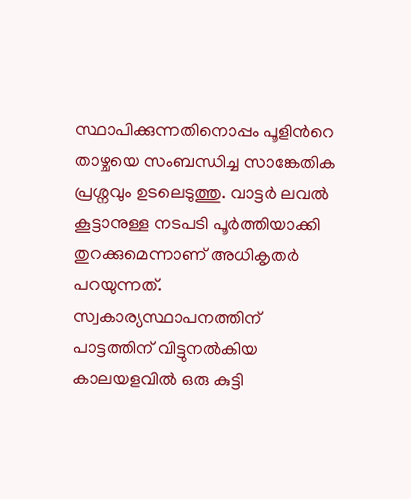സ്ഥാപിക്കുന്നതിനൊപ്പം പൂളിന്‍റെ താഴ്ചയെ സംബന്ധിച്ച സാങ്കേതിക പ്രശ്നവും ഉടലെടുത്തു. വാട്ടർ ലവൽ കൂട്ടാനുള്ള നടപടി പൂർത്തിയാക്കി തുറക്കുമെന്നാണ് അധികൃതർ പറയുന്നത്. സ്വകാര്യസ്ഥാപനത്തിന് പാട്ടത്തിന് വിട്ടുനൽകിയ കാലയളവിൽ ഒരു കുട്ടി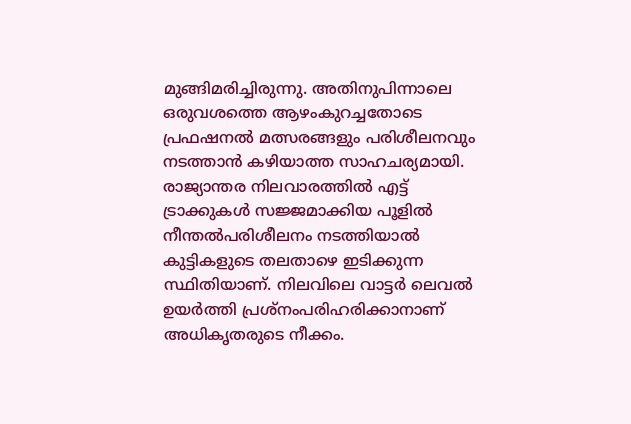മുങ്ങിമരിച്ചിരുന്നു. അതിനുപിന്നാലെ ഒരുവശത്തെ ആഴംകുറച്ചതോടെ പ്രഫഷനൽ മത്സരങ്ങളും പരിശീലനവും നടത്താൻ കഴിയാത്ത സാഹചര്യമായി. രാജ്യാന്തര നിലവാരത്തിൽ എട്ട് ട്രാക്കുകൾ സജ്ജമാക്കിയ പൂളിൽ നീന്തൽപരിശീലനം നടത്തിയാൽ കുട്ടികളുടെ തലതാഴെ ഇടിക്കുന്ന സ്ഥിതിയാണ്. നിലവിലെ വാട്ടർ ലെവൽ ഉയർത്തി പ്രശ്നംപരിഹരിക്കാനാണ് അധികൃതരുടെ നീക്കം.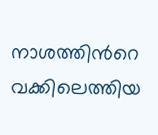നാശത്തിന്‍റെ വക്കിലെത്തിയ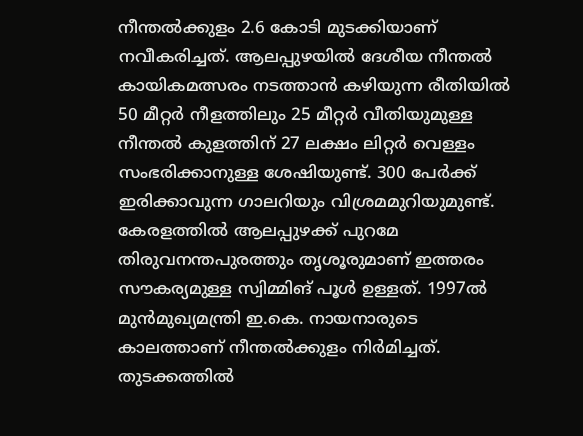നീന്തൽക്കുളം 2.6 കോടി മുടക്കിയാണ് നവീകരിച്ചത്. ആലപ്പുഴയിൽ ദേശീയ നീന്തൽ കായികമത്സരം നടത്താൻ കഴിയുന്ന രീതിയിൽ 50 മീറ്റർ നീളത്തിലും 25 മീറ്റർ വീതിയുമുള്ള നീന്തൽ കുളത്തിന് 27 ലക്ഷം ലിറ്റർ വെള്ളം സംഭരിക്കാനുള്ള ശേഷിയുണ്ട്. 300 പേർക്ക് ഇരിക്കാവുന്ന ഗാലറിയും വിശ്രമമുറിയുമുണ്ട്. കേരളത്തിൽ ആലപ്പുഴക്ക് പുറമേ തിരുവനന്തപുരത്തും തൃശൂരുമാണ് ഇത്തരം സൗകര്യമുള്ള സ്വിമ്മിങ് പൂൾ ഉള്ളത്. 1997ൽ മുൻമുഖ്യമന്ത്രി ഇ.കെ. നായനാരുടെ കാലത്താണ് നീന്തൽക്കുളം നിർമിച്ചത്. തുടക്കത്തിൽ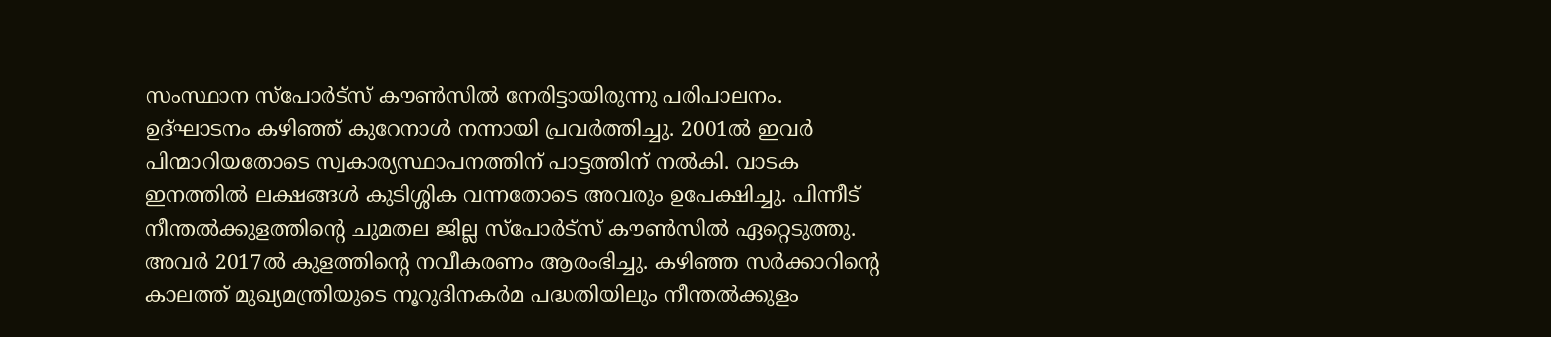സംസ്ഥാന സ്പോർട്സ് കൗൺസിൽ നേരിട്ടായിരുന്നു പരിപാലനം. ഉദ്ഘാടനം കഴിഞ്ഞ് കുറേനാൾ നന്നായി പ്രവർത്തിച്ചു. 2001ൽ ഇവർ പിന്മാറിയതോടെ സ്വകാര്യസ്ഥാപനത്തിന് പാട്ടത്തിന് നൽകി. വാടക ഇനത്തിൽ ലക്ഷങ്ങൾ കുടിശ്ശിക വന്നതോടെ അവരും ഉപേക്ഷിച്ചു. പിന്നീട് നീന്തൽക്കുളത്തിന്‍റെ ചുമതല ജില്ല സ്പോർട്സ് കൗൺസിൽ ഏറ്റെടുത്തു. അവർ 2017ൽ കുളത്തിന്റെ നവീകരണം ആരംഭിച്ചു. കഴിഞ്ഞ സർക്കാറിന്റെ കാലത്ത് മുഖ്യമന്ത്രിയുടെ നൂറുദിനകർമ പദ്ധതിയിലും നീന്തൽക്കുളം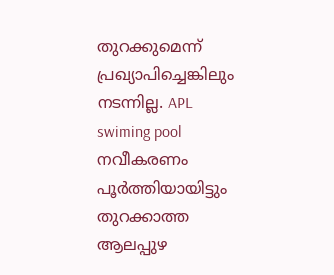തുറക്കുമെന്ന് പ്രഖ്യാപിച്ചെങ്കിലും നടന്നില്ല. APL swiming pool നവീകരണം പൂർത്തിയായിട്ടും തുറക്കാത്ത ആലപ്പുഴ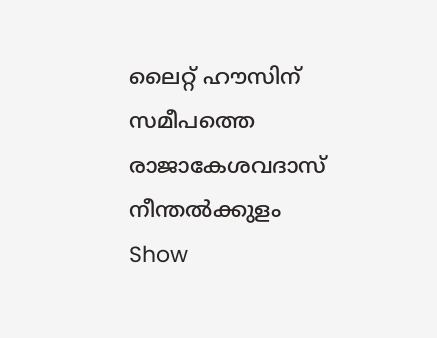ലൈറ്റ് ഹൗസിന് സമീപത്തെ രാജാകേശവദാസ് നീന്തൽക്കുളം
Show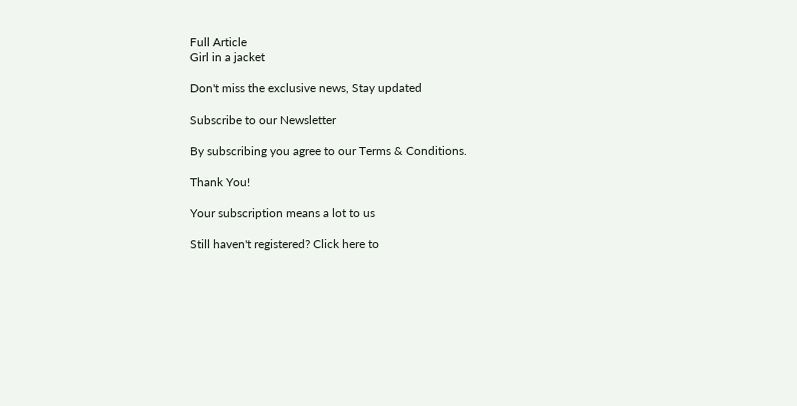Full Article
Girl in a jacket

Don't miss the exclusive news, Stay updated

Subscribe to our Newsletter

By subscribing you agree to our Terms & Conditions.

Thank You!

Your subscription means a lot to us

Still haven't registered? Click here to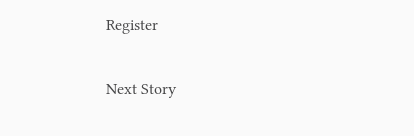Register

Next Story